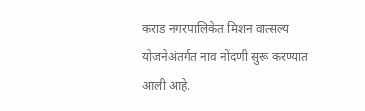कराड नगरपालिकेत मिशन वात्सल्य योजनेअंतर्गत नाव नोंदणी सुरू करण्यात आली आहे.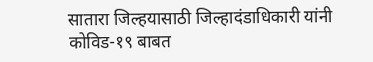सातारा जिल्हयासाठी जिल्हादंडाधिकारी यांनी कोविड-१९ बाबत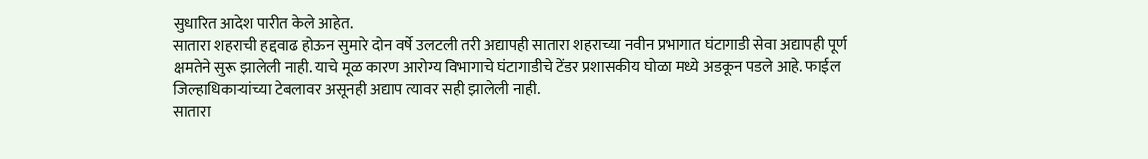सुधारित आदेश पारीत केले आहेत.
सातारा शहराची हद्दवाढ होऊन सुमारे दोन वर्षे उलटली तरी अद्यापही सातारा शहराच्या नवीन प्रभागात घंटागाडी सेवा अद्यापही पूर्ण क्षमतेने सुरू झालेली नाही. याचे मूळ कारण आरोग्य विभागाचे घंटागाडीचे टेंडर प्रशासकीय घोळा मध्ये अडकून पडले आहे. फाईल जिल्हाधिकाऱ्यांच्या टेबलावर असूनही अद्याप त्यावर सही झालेली नाही.
सातारा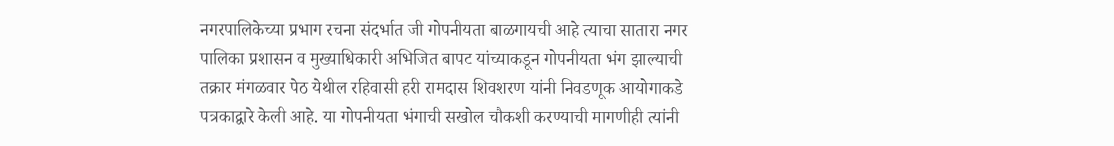नगरपालिकेच्या प्रभाग रचना संदर्भात जी गोपनीयता बाळगायची आहे त्याचा सातारा नगर पालिका प्रशासन व मुख्याधिकारी अभिजित बापट यांच्याकडून गोपनीयता भंग झाल्याची तक्रार मंगळवार पेठ येथील रहिवासी हरी रामदास शिवशरण यांनी निवडणूक आयोगाकडे पत्रकाद्वारे केली आहे. या गोपनीयता भंगाची सखोल चौकशी करण्याची मागणीही त्यांनी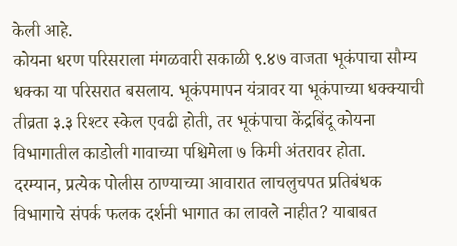केली आहे.
कोयना धरण परिसराला मंगळवारी सकाळी ९.४७ वाजता भूकंपाचा सौम्य धक्का या परिसरात बसलाय. भूकंपमापन यंत्रावर या भूकंपाच्या धक्क्याची तीव्रता ३.३ रिश्टर स्केल एवढी होती, तर भूकंपाचा केंद्रबिंदू कोयना विभागातील काडोली गावाच्या पश्चिमेला ७ किमी अंतरावर होता.
दरम्यान, प्रत्येक पोलीस ठाण्याच्या आवारात लाचलुचपत प्रतिबंधक विभागाचे संपर्क फलक दर्शनी भागात का लावले नाहीत? याबाबत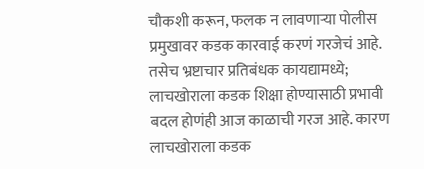चौकशी करून, फलक न लावणाऱ्या पोलीस प्रमुखावर कडक कारवाई करणं गरजेचं आहे. तसेच भ्रष्टाचार प्रतिबंधक कायद्यामध्ये; लाचखोराला कडक शिक्षा होण्यासाठी प्रभावी बदल होणंही आज काळाची गरज आहे. कारण लाचखोराला कडक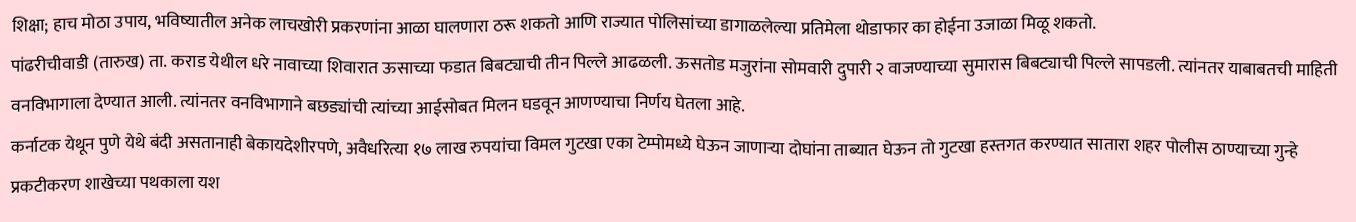शिक्षा; हाच मोठा उपाय, भविष्यातील अनेक लाचखोरी प्रकरणांना आळा घालणारा ठरू शकतो आणि राज्यात पोलिसांच्या डागाळलेल्या प्रतिमेला थोडाफार का होईना उजाळा मिळू शकतो.
पांढरीचीवाडी (तारुख) ता. कराड येथील धरे नावाच्या शिवारात ऊसाच्या फडात बिबट्याची तीन पिल्ले आढळली. ऊसतोड मजुरांना सोमवारी दुपारी २ वाजण्याच्या सुमारास बिबट्याची पिल्ले सापडली. त्यांनतर याबाबतची माहिती वनविभागाला देण्यात आली. त्यांनतर वनविभागाने बछड्यांची त्यांच्या आईसोबत मिलन घडवून आणण्याचा निर्णय घेतला आहे.
कर्नाटक येथून पुणे येथे बंदी असतानाही बेकायदेशीरपणे, अवैधरित्या १७ लाख रुपयांचा विमल गुटखा एका टेम्पोमध्ये घेऊन जाणाऱ्या दोघांना ताब्यात घेऊन तो गुटखा हस्तगत करण्यात सातारा शहर पोलीस ठाण्याच्या गुन्हे प्रकटीकरण शाखेच्या पथकाला यश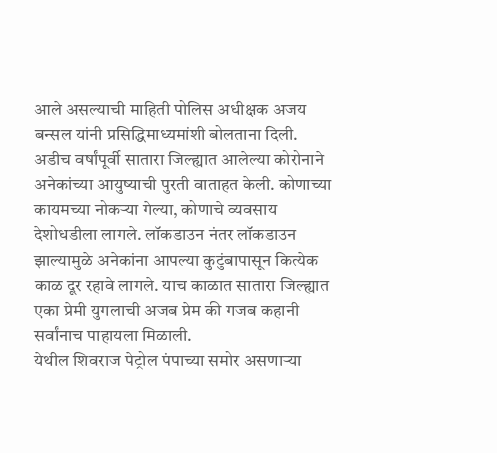आले असल्याची माहिती पोलिस अधीक्षक अजय बन्सल यांनी प्रसिद्धिमाध्यमांशी बोलताना दिली.
अडीच वर्षांपूर्वी सातारा जिल्ह्यात आलेल्या कोरोनाने अनेकांच्या आयुष्याची पुरती वाताहत केली. कोणाच्या कायमच्या नोकऱ्या गेल्या, कोणाचे व्यवसाय देशोधडीला लागले. लॉकडाउन नंतर लॉकडाउन झाल्यामुळे अनेकांना आपल्या कुटुंबापासून कित्येक काळ दूर रहावे लागले. याच काळात सातारा जिल्ह्यात एका प्रेमी युगलाची अजब प्रेम की गजब कहानी सर्वांनाच पाहायला मिळाली.
येथील शिवराज पेट्रोल पंपाच्या समोर असणाऱ्या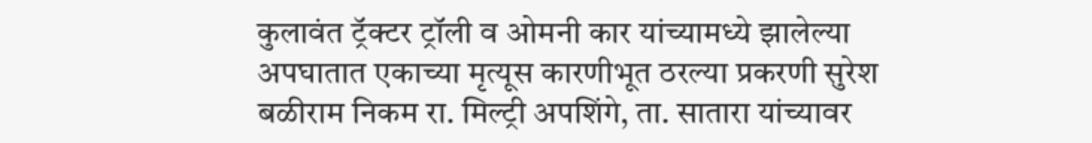कुलावंत ट्रॅक्टर ट्रॉली व ओमनी कार यांच्यामध्ये झालेल्या अपघातात एकाच्या मृत्यूस कारणीभूत ठरल्या प्रकरणी सुरेश बळीराम निकम रा. मिल्ट्री अपशिंगे, ता. सातारा यांच्यावर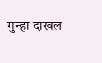गुन्हा दाखल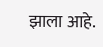झाला आहे.